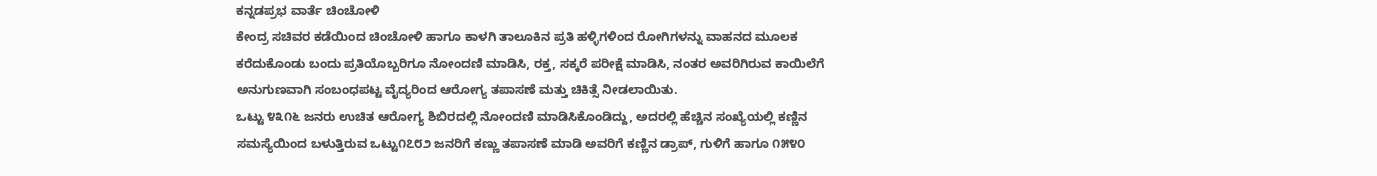ಕನ್ನಡಪ್ರಭ ವಾರ್ತೆ ಚಿಂಚೋಳಿ
ಕೇಂದ್ರ ಸಚಿವರ ಕಡೆಯಿಂದ ಚಿಂಚೋಳಿ ಹಾಗೂ ಕಾಳಗಿ ತಾಲೂಕಿನ ಪ್ರತಿ ಹಳ್ಳಿಗಳಿಂದ ರೋಗಿಗಳನ್ನು ವಾಹನದ ಮೂಲಕ ಕರೆದುಕೊಂಡು ಬಂದು ಪ್ರತಿಯೊಬ್ಬರಿಗೂ ನೋಂದಣಿ ಮಾಡಿಸಿ, ರಕ್ತ, ಸಕ್ಕರೆ ಪರೀಕ್ಷೆ ಮಾಡಿಸಿ, ನಂತರ ಅವರಿಗಿರುವ ಕಾಯಿಲೆಗೆ ಅನುಗುಣವಾಗಿ ಸಂಬಂಧಪಟ್ಟ ವೈದ್ಯರಿಂದ ಆರೋಗ್ಯ ತಪಾಸಣೆ ಮತ್ತು ಚಿಕಿತ್ಸೆ ನೀಡಲಾಯಿತು.
ಒಟ್ಟು ೪೩೧೬ ಜನರು ಉಚಿತ ಆರೋಗ್ಯ ಶಿಬಿರದಲ್ಲಿ ನೋಂದಣಿ ಮಾಡಿಸಿಕೊಂಡಿದ್ದು, ಅದರಲ್ಲಿ ಹೆಚ್ಚಿನ ಸಂಖ್ಯೆಯಲ್ಲಿ ಕಣ್ಣಿನ ಸಮಸ್ಯೆಯಿಂದ ಬಳುತ್ತಿರುವ ಒಟ್ಟು೧೭೮೨ ಜನರಿಗೆ ಕಣ್ಣು ತಪಾಸಣೆ ಮಾಡಿ ಅವರಿಗೆ ಕಣ್ಣಿನ ಡ್ರಾಪ್, ಗುಳಿಗೆ ಹಾಗೂ ೧೫೪೦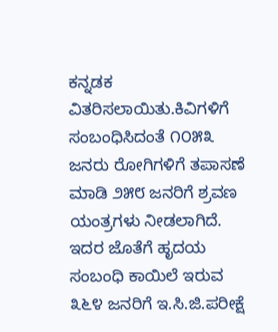ಕನ್ನಡಕ ವಿತರಿಸಲಾಯಿತು.ಕಿವಿಗಳಿಗೆ ಸಂಬಂಧಿಸಿದಂತೆ ೧೦೫೩ ಜನರು ರೋಗಿಗಳಿಗೆ ತಪಾಸಣೆ ಮಾಡಿ ೨೫೮ ಜನರಿಗೆ ಶ್ರವಣ ಯಂತ್ರಗಳು ನೀಡಲಾಗಿದೆ. ಇದರ ಜೊತೆಗೆ ಹೃದಯ ಸಂಬಂಧಿ ಕಾಯಿಲೆ ಇರುವ ೩೬೪ ಜನರಿಗೆ ಇ.ಸಿ.ಜಿ.ಪರೀಕ್ಷೆ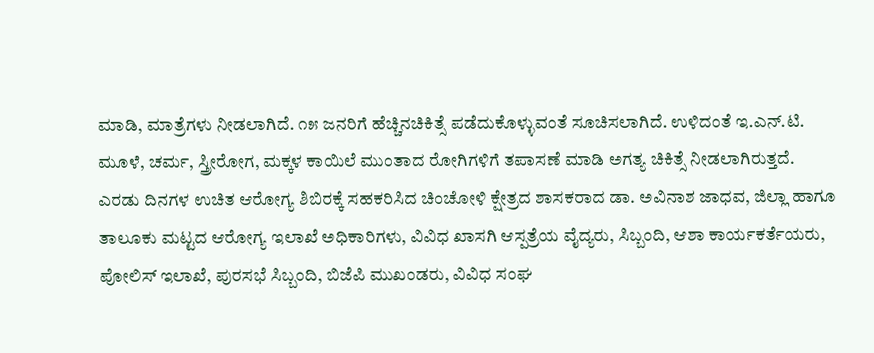ಮಾಡಿ, ಮಾತ್ರೆಗಳು ನೀಡಲಾಗಿದೆ. ೧೫ ಜನರಿಗೆ ಹೆಚ್ಚಿನಚಿಕಿತ್ಸೆ ಪಡೆದುಕೊಳ್ಳುವಂತೆ ಸೂಚಿಸಲಾಗಿದೆ. ಉಳಿದಂತೆ ಇ.ಎನ್.ಟಿ. ಮೂಳೆ, ಚರ್ಮ, ಸ್ತ್ರೀರೋಗ, ಮಕ್ಕಳ ಕಾಯಿಲೆ ಮುಂತಾದ ರೋಗಿಗಳಿಗೆ ತಪಾಸಣೆ ಮಾಡಿ ಅಗತ್ಯ ಚಿಕಿತ್ಸೆ ನೀಡಲಾಗಿರುತ್ತದೆ.
ಎರಡು ದಿನಗಳ ಉಚಿತ ಆರೋಗ್ಯ ಶಿಬಿರಕ್ಕೆ ಸಹಕರಿಸಿದ ಚಿಂಚೋಳಿ ಕ್ಷೇತ್ರದ ಶಾಸಕರಾದ ಡಾ. ಅವಿನಾಶ ಜಾಧವ, ಜಿಲ್ಲಾ ಹಾಗೂ ತಾಲೂಕು ಮಟ್ಟದ ಆರೋಗ್ಯ ಇಲಾಖೆ ಅಧಿಕಾರಿಗಳು, ವಿವಿಧ ಖಾಸಗಿ ಆಸ್ಪತ್ರೆಯ ವೈದ್ಯರು, ಸಿಬ್ಬಂದಿ, ಆಶಾ ಕಾರ್ಯಕರ್ತೆಯರು, ಪೋಲಿಸ್ ಇಲಾಖೆ, ಪುರಸಭೆ ಸಿಬ್ಬಂದಿ, ಬಿಜೆಪಿ ಮುಖಂಡರು, ವಿವಿಧ ಸಂಘ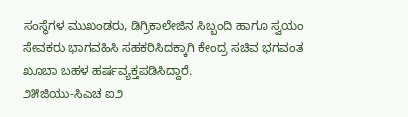ಸಂಸ್ಥೆಗಳ ಮುಖಂಡರು, ಡಿಗ್ರಿಕಾಲೇಜಿನ ಸಿಬ್ಬಂದಿ ಹಾಗೂ ಸ್ವಯಂ ಸೇವಕರು ಭಾಗವಹಿಸಿ ಸಹಕರಿಸಿದಕ್ಕಾಗಿ ಕೇಂದ್ರ ಸಚಿವ ಭಗವಂತ ಖೂಬಾ ಬಹಳ ಹರ್ಷವ್ಯಕ್ತಪಡಿಸಿದ್ದಾರೆ.
೨೫ಜಿಯು-ಸಿಎಚ ಐ೨